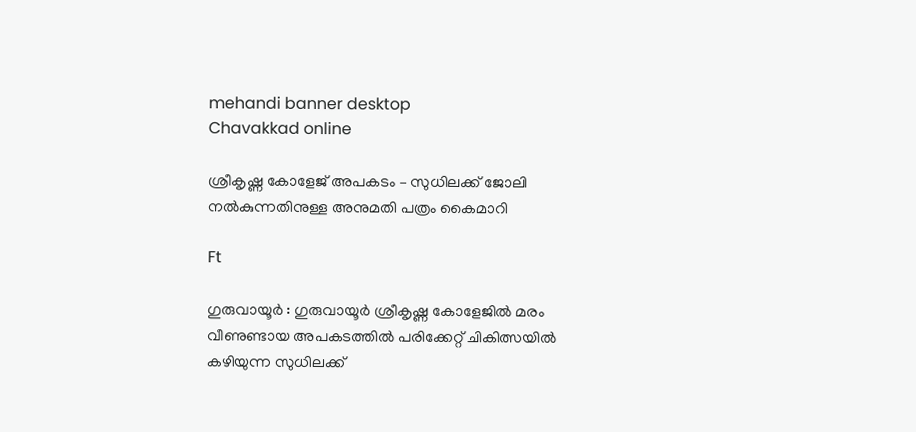mehandi banner desktop
Chavakkad online

ശ്രീകൃഷ്ണ കോളേജ് അപകടം – സുധിലക്ക് ജോലി നല്‍കുന്നതിനുള്ള അനുമതി പത്രം കൈമാറി

Ft

ഗുരുവായൂര്‍ : ഗുരുവായൂര്‍ ശ്രീകൃഷ്ണ കോളേജില്‍ മരം വീണുണ്ടായ അപകടത്തില്‍ പരിക്കേറ്റ് ചികിത്സയില്‍ കഴിയുന്ന സുധിലക്ക്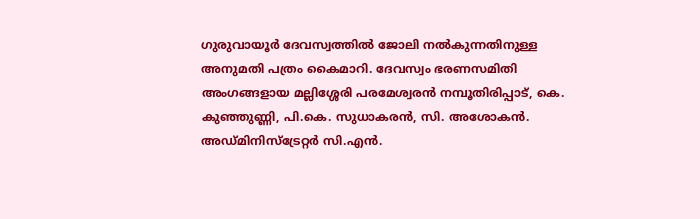ഗുരുവായൂര്‍ ദേവസ്വത്തില്‍ ജോലി നല്‍കുന്നതിനുള്ള അനുമതി പത്രം കൈമാറി. ദേവസ്വം ഭരണസമിതി അംഗങ്ങളായ മല്ലിശ്ശേരി പരമേശ്വരന്‍ നമ്പൂതിരിപ്പാട്, കെ. കുഞ്ഞുണ്ണി, പി.കെ. സുധാകരന്‍, സി. അശോകന്‍. അഡ്മിനിസ്‌ട്രേറ്റര്‍ സി.എന്‍.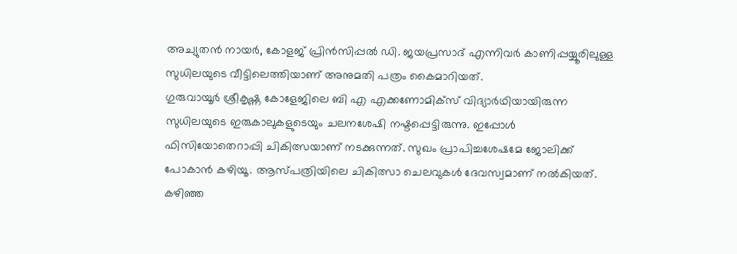അച്യുതന്‍ നായര്‍, കോളജ് പ്രിന്‍സിപ്പല്‍ ഡി. ജയപ്രസാദ് എന്നിവര്‍ കാണിപ്പയ്യൂരിലുള്ള സുധിലയുടെ വീട്ടിലെത്തിയാണ് അനുമതി പത്രം കൈമാറിയത്.
ഗുരുവായൂര്‍ ശ്രീകൃഷ്ണ കോളേജിലെ ബി എ എക്കണോമിക്സ് വിദ്യാര്‍ഥിയായിരുന്ന സുധിലയുടെ ഇരുകാലുകളുടെയും ചലനശേഷി നഷ്ടപ്പെട്ടിരുന്നു. ഇപ്പോള്‍ ഫിസിയോതെറാപ്പി ചികിത്സയാണ് നടക്കുന്നത്. സുഖം പ്രാപിച്ചശേഷമേ ജോലിക്ക് പോകാന്‍ കഴിയൂ. ആസ്പത്രിയിലെ ചികിത്സാ ചെലവുകള്‍ ദേവസ്വമാണ് നല്‍കിയത്.
കഴിഞ്ഞ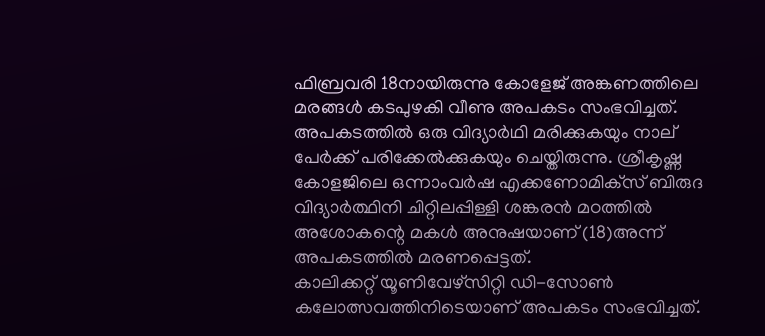ഫിബ്രവരി 18നായിരുന്നു കോളേജ് അങ്കണത്തിലെ മരങ്ങള്‍ കടപുഴകി വീണു അപകടം സംഭവിച്ചത്. അപകടത്തില്‍ ഒരു വിദ്യാര്‍ഥി മരിക്കുകയും നാല് പേര്‍ക്ക് പരിക്കേല്‍ക്കുകയും ചെയ്തിരുന്നു. ശ്രീകൃഷ്ണ കോളജിലെ ഒന്നാംവര്‍ഷ എക്കണോമിക്‌സ് ബിരുദ വിദ്യാര്‍ത്ഥിനി ചിറ്റിലപ്പിള്ളി ശങ്കരന്‍ മഠത്തില്‍ അശോകന്റെ മകള്‍ അനുഷയാണ് (18)അന്ന് അപകടത്തില്‍ മരണപ്പെട്ടത്.
കാലിക്കറ്റ് യൂണിവേഴ്‌സിറ്റി ഡി-സോണ്‍ കലോത്സവത്തിനിടെയാണ് അപകടം സംഭവിച്ചത്.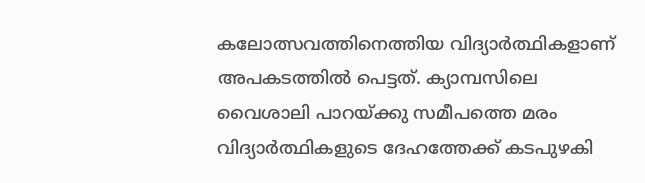കലോത്സവത്തിനെത്തിയ വിദ്യാര്‍ത്ഥികളാണ് അപകടത്തില്‍ പെട്ടത്. ക്യാമ്പസിലെ വൈശാലി പാറയ്ക്കു സമീപത്തെ മരം വിദ്യാര്‍ത്ഥികളുടെ ദേഹത്തേക്ക് കടപുഴകി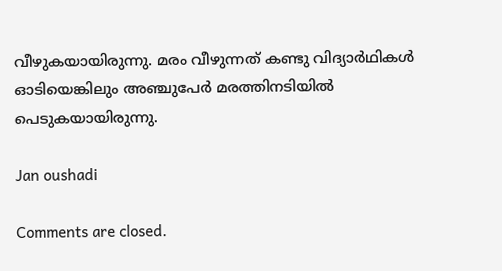വീഴുകയായിരുന്നു. മരം വീഴുന്നത് കണ്ടു വിദ്യാര്‍ഥികള്‍ ഓടിയെങ്കിലും അഞ്ചുപേര്‍ മരത്തിനടിയില്‍ പെടുകയായിരുന്നു.

Jan oushadi

Comments are closed.